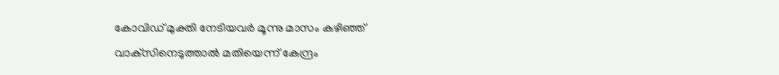കോവിഡ് മുക്തി നേടിയവര്‍ മൂന്നു മാസം കഴിഞ്ഞ് വാക്‌സിനെടുത്താല്‍ മതിയെന്ന് കേന്ദ്രം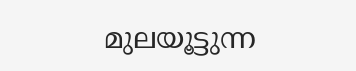മുലയൂട്ടുന്ന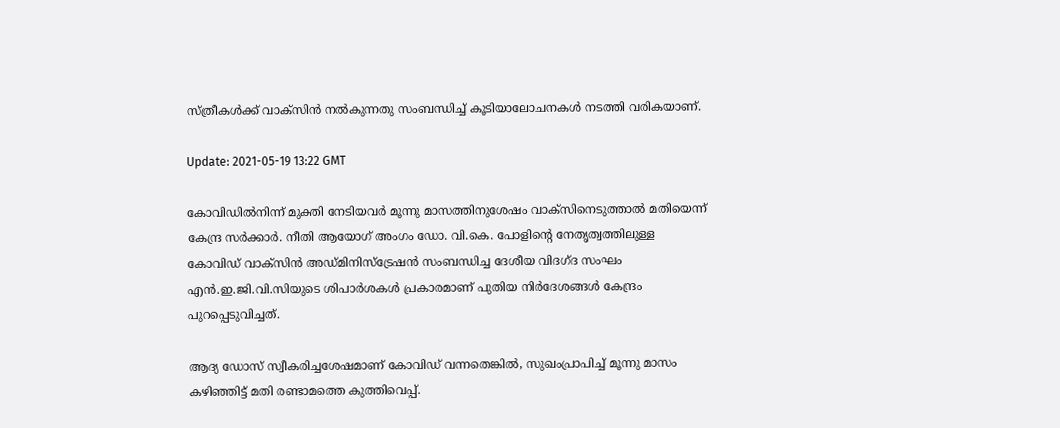സ്ത്രീകൾക്ക് വാക്സിന്‍ നൽകുന്നതു സംബന്ധിച്ച് കൂടിയാലോചനകള്‍ നടത്തി വരികയാണ്.

Update: 2021-05-19 13:22 GMT

കോവിഡിൽനിന്ന് മുക്തി നേടിയവർ മൂന്നു മാസത്തിനുശേഷം വാക്സിനെടുത്താൽ മതിയെന്ന് കേന്ദ്ര സർക്കാർ. നീതി ആയോഗ് അംഗം ഡോ. വി.കെ. പോളിന്‍റെ നേതൃത്വത്തിലുള്ള കോവിഡ് വാക്സിൻ അഡ്മിനിസ്ട്രേഷൻ സംബന്ധിച്ച ദേശീയ വിദഗ്ദ സംഘം എൻ‌.ഇ‌.ജി.വി.സിയുടെ ശിപാർശകൾ പ്രകാരമാണ് പുതിയ നിർദേശങ്ങൾ കേന്ദ്രം പുറപ്പെടുവിച്ചത്.

ആദ്യ ഡോസ് സ്വീകരിച്ചശേഷമാണ് കോവിഡ് വന്നതെങ്കിൽ, സുഖംപ്രാപിച്ച് മൂന്നു മാസം കഴിഞ്ഞിട്ട് മതി രണ്ടാമത്തെ കുത്തിവെപ്പ്.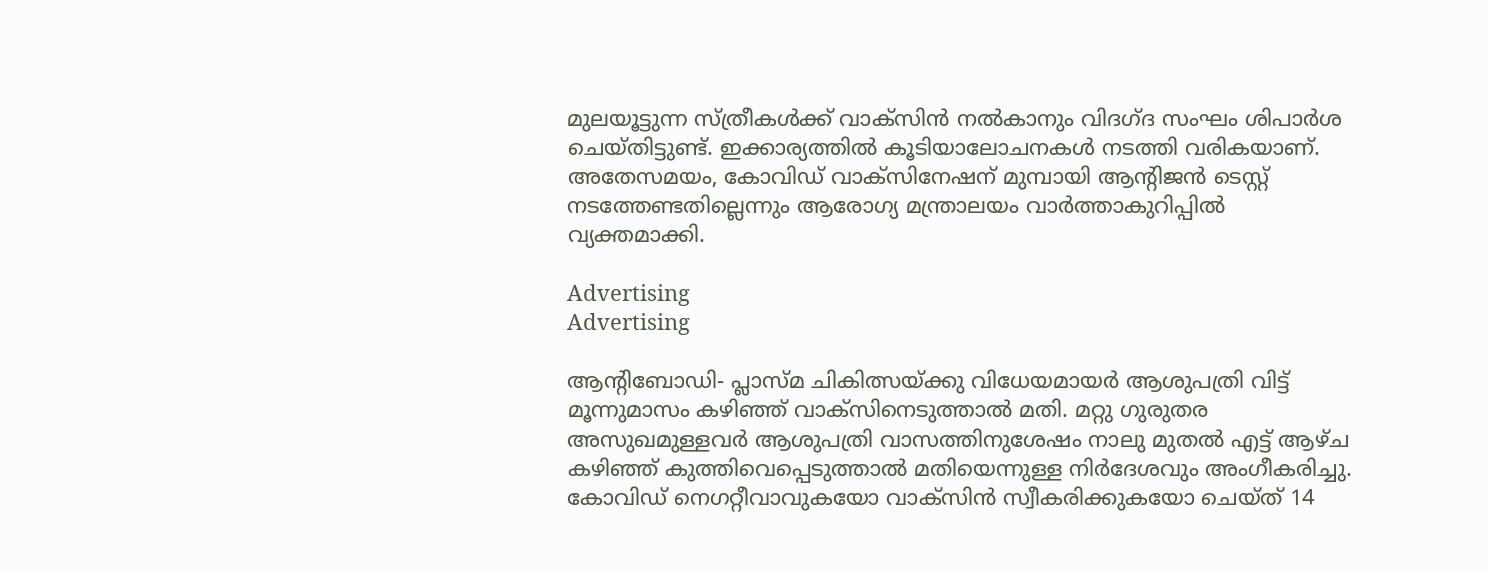മുലയൂട്ടുന്ന സ്ത്രീകൾക്ക് വാക്സിന്‍ നൽകാനും വിദഗ്ദ സംഘം ശിപാർശ ചെയ്തിട്ടുണ്ട്. ഇക്കാര്യത്തില്‍ കൂടിയാലോചനകള്‍ നടത്തി വരികയാണ്. അതേസമയം, കോവിഡ് വാക്‌സിനേഷന് മുമ്പായി ആന്‍റിജന്‍ ടെസ്റ്റ് നടത്തേണ്ടതില്ലെന്നും ആരോഗ്യ മന്ത്രാലയം വാര്‍ത്താകുറിപ്പില്‍ വ്യക്തമാക്കി.

Advertising
Advertising

ആന്റിബോഡി- പ്ലാസ്മ ചികിത്സയ്ക്കു വിധേയമായര്‍ ആശുപത്രി വിട്ട് മൂന്നുമാസം കഴിഞ്ഞ് വാക്‌സിനെടുത്താല്‍ മതി. മറ്റു ഗുരുതര അസുഖമുള്ളവര്‍ ആശുപത്രി വാസത്തിനുശേഷം നാലു മുതല്‍ എട്ട് ആഴ്ച കഴിഞ്ഞ് കുത്തിവെപ്പെടുത്താല്‍ മതിയെന്നുള്ള നിര്‍ദേശവും അംഗീകരിച്ചു. കോവിഡ് നെഗറ്റീവാവുകയോ വാക്‌സിന്‍ സ്വീകരിക്കുകയോ ചെയ്ത് 14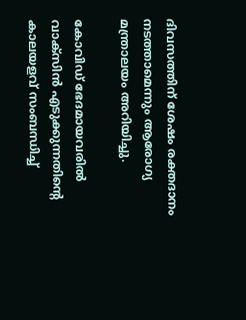ദിവസത്തിന് ശേഷം രക്തദാനം നടത്താമെന്നും ആരോഗ്യ മന്ത്രാലയം അറിയിച്ചു.

കോവിഡ് ഭേദമായവരിൽ വാക്സിൻ എടുക്കുന്നതിന്‍റെ കാലയളവ് സംബന്ധിച്ച്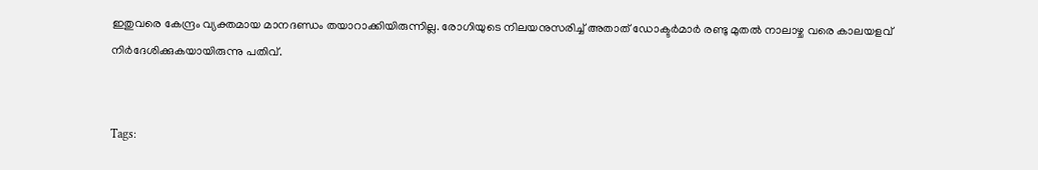ഇതുവരെ കേന്ദ്രം വ്യക്തമായ മാനദണ്ഡം തയാറാക്കിയിരുന്നില്ല. രോഗിയുടെ നിലയനുസരിച്ച് അതാത് ഡോക്ടർമാർ രണ്ടു മുതൽ നാലാഴ്ച വരെ കാലയളവ് നിർദേശിക്കുകയായിരുന്നു പതിവ്.


Tags: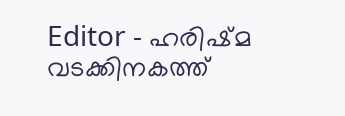Editor - ഹരിഷ്മ വടക്കിനകത്ത്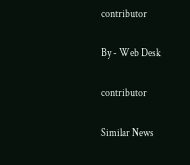contributor

By - Web Desk

contributor

Similar News